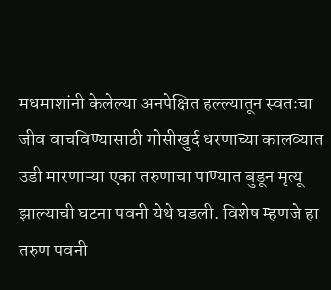मधमाशांनी केलेल्या अनपेक्षित हल्ल्यातून स्वतःचा जीव वाचविण्यासाठी गोसीखुर्द धरणाच्या कालव्यात उडी मारणाऱ्या एका तरुणाचा पाण्यात बुडून मृत्यू झाल्याची घटना पवनी येथे घडली. विशेष म्हणजे हा तरुण पवनी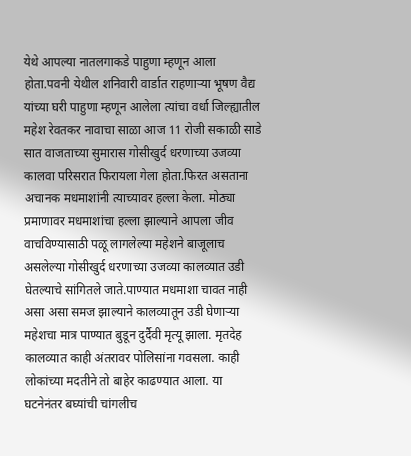येथे आपल्या नातलगाकडे पाहुणा म्हणून आला होता.पवनी येथील शनिवारी वार्डात राहणाऱ्या भूषण वैद्य यांच्या घरी पाहुणा म्हणून आलेला त्यांचा वर्धा जिल्ह्यातील महेश रेवतकर नावाचा साळा आज 11 रोजी सकाळी साडे सात वाजताच्या सुमारास गोसीखुर्द धरणाच्या उजव्या कालवा परिसरात फिरायला गेला होता.फिरत असताना अचानक मधमाशांनी त्याच्यावर हल्ला केला. मोठ्या प्रमाणावर मधमाशांचा हल्ला झाल्याने आपला जीव वाचविण्यासाठी पळू लागलेल्या महेशने बाजूलाच असलेल्या गोसीखुर्द धरणाच्या उजव्या कालव्यात उडी घेतल्याचे सांगितले जाते.पाण्यात मधमाशा चावत नाही असा असा समज झाल्याने कालव्यातून उडी घेणाऱ्या महेशचा मात्र पाण्यात बुडून दुर्दैवी मृत्यू झाला. मृतदेह कालव्यात काही अंतरावर पोलिसांना गवसला. काही लोकांच्या मदतीने तो बाहेर काढण्यात आला. या घटनेनंतर बघ्यांची चांगलीच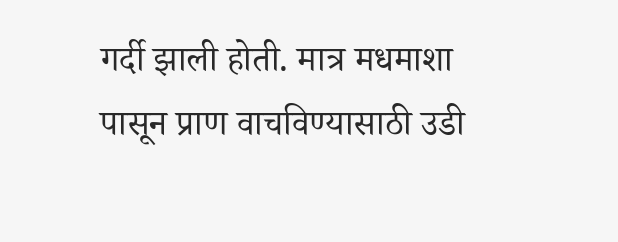गर्दी झाली होती. मात्र मधमाशा पासून प्राण वाचविण्यासाठी उडी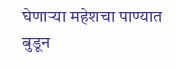घेणाऱ्या महेशचा पाण्यात
बुडून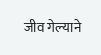जीव गेल्याने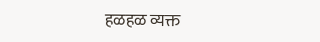हळहळ व्यक्त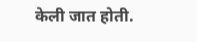केली जात होती.